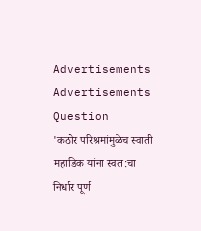Advertisements
Advertisements
Question
'कठोर परिश्रमांमुळेच स्वाती महाडिक यांना स्वत:चा निर्धार पूर्ण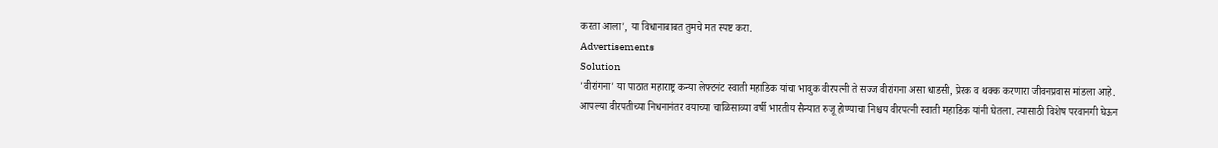करता आला', या विधानाबाबत तुमचे मत स्पष्ट करा.
Advertisements
Solution
'वीरांगना' या पाठात महाराष्ट्र कन्या लेफ्टनंट स्वाती महाडिक यांचा भावुक वीरपत्नी ते सज्ज वीरांगना असा धाडसी, प्रेरक व थक्क करणारा जीवनप्रवास मांडला आहे.
आपल्या वीरपतीच्या निधनानंतर वयाच्या चाळिसाव्या वर्षी भारतीय सैन्यात रुजू होण्याचा निश्चय वीरपत्नी स्वाती महाडिक यांनी घेतला. त्यासाठी विशेष परवानगी घेऊन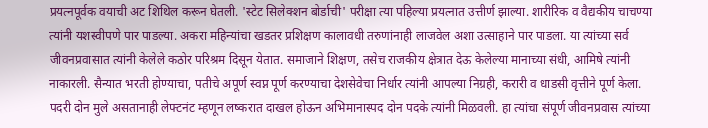प्रयत्नपूर्वक वयाची अट शिथिल करून घेतली. 'स्टेट सिलेक्शन बोर्डाची' परीक्षा त्या पहिल्या प्रयत्नात उत्तीर्ण झाल्या. शारीरिक व वैद्यकीय चाचण्या त्यांनी यशस्वीपणे पार पाडल्या. अकरा महिन्यांचा खडतर प्रशिक्षण कालावधी तरुणांनाही लाजवेल अशा उत्साहाने पार पाडला. या त्यांच्या सर्व जीवनप्रवासात त्यांनी केलेले कठोर परिश्रम दिसून येतात. समाजाने शिक्षण, तसेच राजकीय क्षेत्रात देऊ केलेल्या मानाच्या संधी, आमिषे त्यांनी नाकारली. सैन्यात भरती होण्याचा, पतीचे अपूर्ण स्वप्न पूर्ण करण्याचा देशसेवेचा निर्धार त्यांनी आपल्या निग्रही, करारी व धाडसी वृत्तीने पूर्ण केला.
पदरी दोन मुले असतानाही लेफ्टनंट म्हणून लष्करात दाखल होऊन अभिमानास्पद दोन पदके त्यांनी मिळवली. हा त्यांचा संपूर्ण जीवनप्रवास त्यांच्या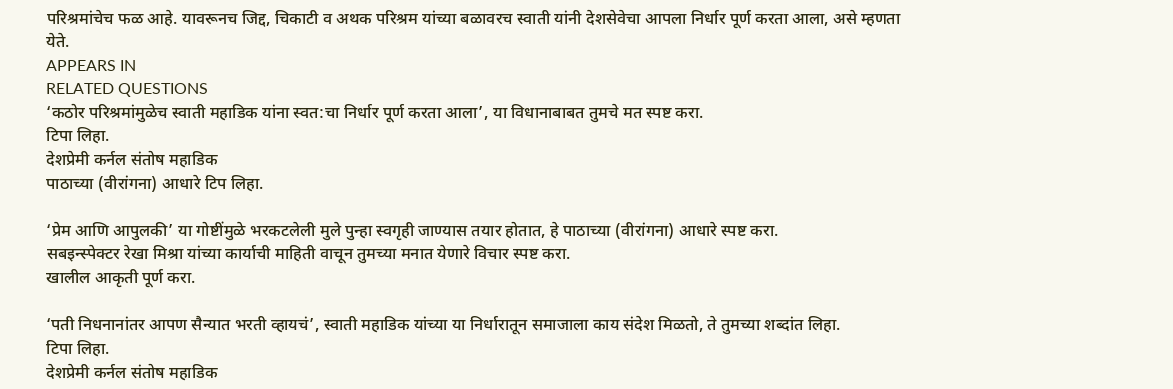परिश्रमांचेच फळ आहे. यावरूनच जिद्द, चिकाटी व अथक परिश्रम यांच्या बळावरच स्वाती यांनी देशसेवेचा आपला निर्धार पूर्ण करता आला, असे म्हणता येते.
APPEARS IN
RELATED QUESTIONS
‘कठोर परिश्रमांमुळेच स्वाती महाडिक यांना स्वत:चा निर्धार पूर्ण करता आला’, या विधानाबाबत तुमचे मत स्पष्ट करा.
टिपा लिहा.
देशप्रेमी कर्नल संतोष महाडिक
पाठाच्या (वीरांगना) आधारे टिप लिहा.

‘प्रेम आणि आपुलकी’ या गोष्टींमुळे भरकटलेली मुले पुन्हा स्वगृही जाण्यास तयार होतात, हे पाठाच्या (वीरांगना) आधारे स्पष्ट करा.
सबइन्स्पेक्टर रेखा मिश्रा यांच्या कार्याची माहिती वाचून तुमच्या मनात येणारे विचार स्पष्ट करा.
खालील आकृती पूर्ण करा.

‘पती निधनानांतर आपण सैन्यात भरती व्हायचं’, स्वाती महाडिक यांच्या या निर्धारातून समाजाला काय संदेश मिळतो, ते तुमच्या शब्दांत लिहा.
टिपा लिहा.
देशप्रेमी कर्नल संतोष महाडिक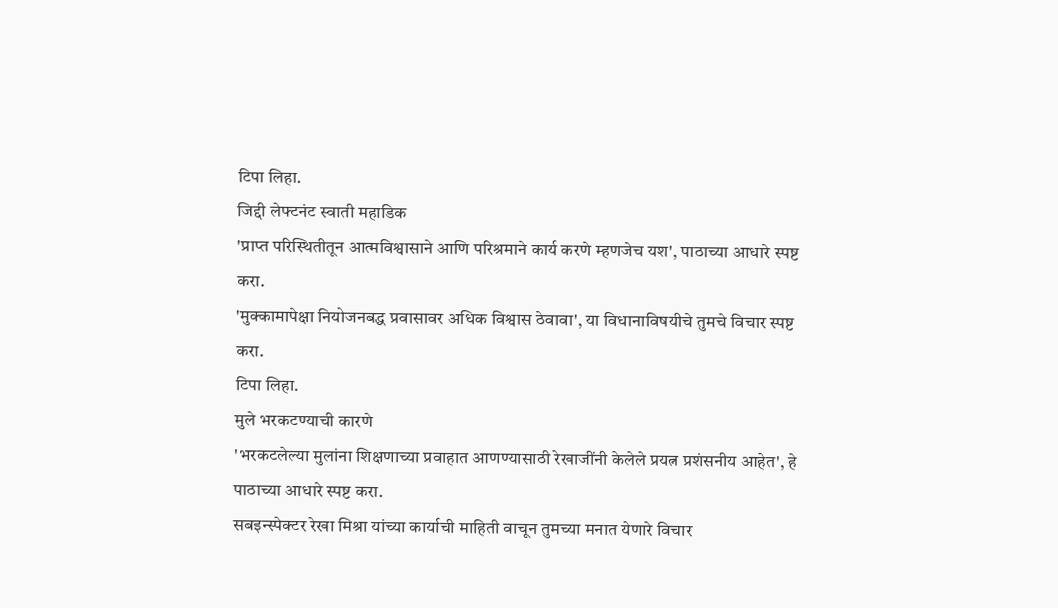टिपा लिहा.
जिद्दी लेफ्टनंट स्वाती महाडिक
'प्राप्त परिस्थितीतून आत्मविश्वासाने आणि परिश्रमाने कार्य करणे म्हणजेच यश', पाठाच्या आधारे स्पष्ट करा.
'मुक्कामापेक्षा नियोजनबद्ध प्रवासावर अधिक विश्वास ठेवावा', या विधानाविषयीचे तुमचे विचार स्पष्ट करा.
टिपा लिहा.
मुले भरकटण्याची कारणे
'भरकटलेल्या मुलांना शिक्षणाच्या प्रवाहात आणण्यासाठी रेखाजींनी केलेले प्रयत्न प्रशंसनीय आहेत', हे पाठाच्या आधारे स्पष्ट करा.
सबइन्स्पेक्टर रेखा मिश्रा यांच्या कार्याची माहिती वाचून तुमच्या मनात येणारे विचार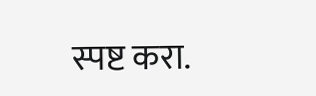स्पष्ट करा.